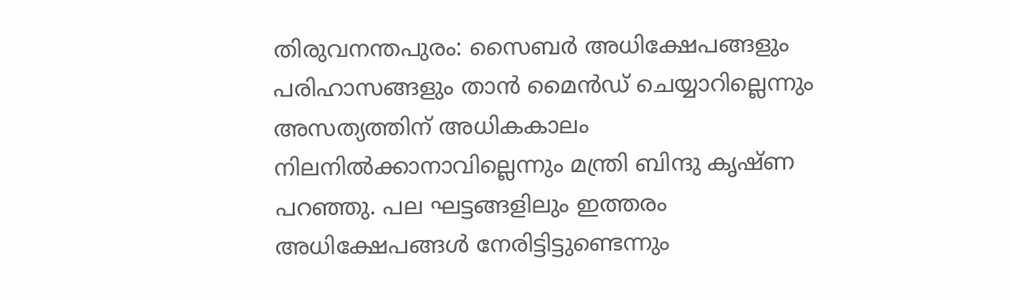തിരുവനന്തപുരം: സൈബർ അധിക്ഷേപങ്ങളും പരിഹാസങ്ങളും താൻ മൈൻഡ് ചെയ്യാറില്ലെന്നും അസത്യത്തിന് അധികകാലം നിലനിൽക്കാനാവില്ലെന്നും മന്ത്രി ബിന്ദു കൃഷ്ണ പറഞ്ഞു. പല ഘട്ടങ്ങളിലും ഇത്തരം അധിക്ഷേപങ്ങൾ നേരിട്ടിട്ടുണ്ടെന്നും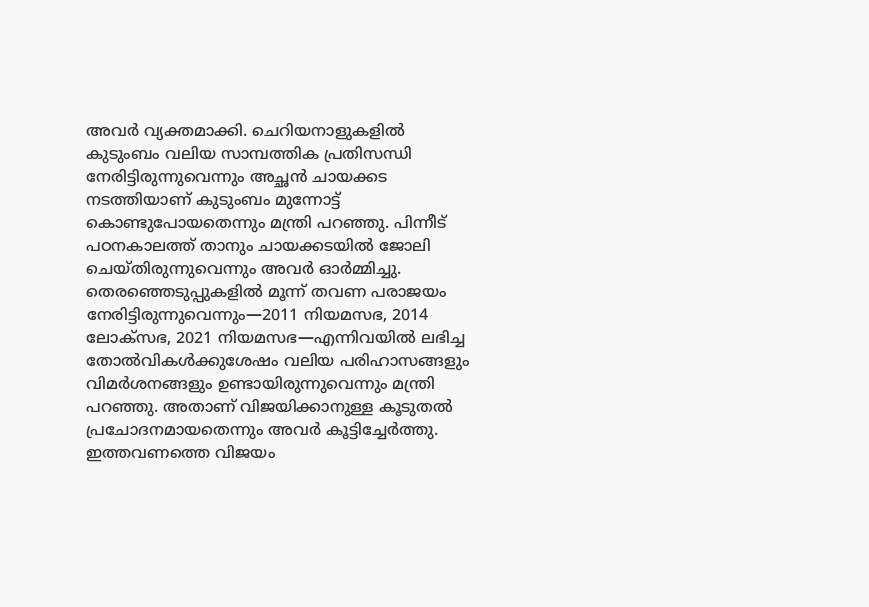അവർ വ്യക്തമാക്കി. ചെറിയനാളുകളിൽ കുടുംബം വലിയ സാമ്പത്തിക പ്രതിസന്ധി നേരിട്ടിരുന്നുവെന്നും അച്ഛൻ ചായക്കട നടത്തിയാണ് കുടുംബം മുന്നോട്ട് കൊണ്ടുപോയതെന്നും മന്ത്രി പറഞ്ഞു. പിന്നീട് പഠനകാലത്ത് താനും ചായക്കടയിൽ ജോലി ചെയ്തിരുന്നുവെന്നും അവർ ഓർമ്മിച്ചു.
തെരഞ്ഞെടുപ്പുകളിൽ മൂന്ന് തവണ പരാജയം നേരിട്ടിരുന്നുവെന്നും—2011 നിയമസഭ, 2014 ലോക്സഭ, 2021 നിയമസഭ—എന്നിവയിൽ ലഭിച്ച തോൽവികൾക്കുശേഷം വലിയ പരിഹാസങ്ങളും വിമർശനങ്ങളും ഉണ്ടായിരുന്നുവെന്നും മന്ത്രി പറഞ്ഞു. അതാണ് വിജയിക്കാനുള്ള കൂടുതൽ പ്രചോദനമായതെന്നും അവർ കൂട്ടിച്ചേർത്തു.
ഇത്തവണത്തെ വിജയം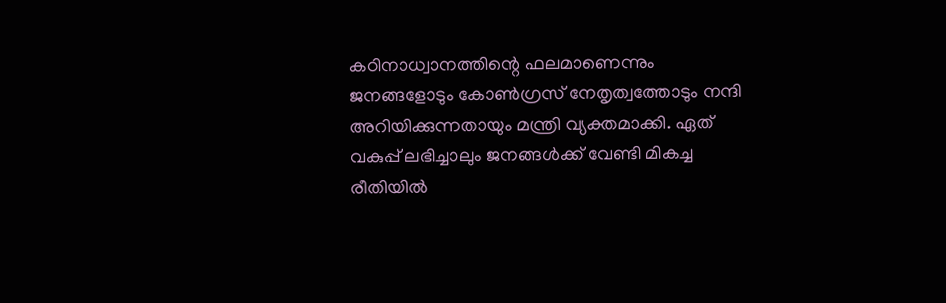കഠിനാധ്വാനത്തിന്റെ ഫലമാണെന്നും ജനങ്ങളോടും കോൺഗ്രസ് നേതൃത്വത്തോടും നന്ദി അറിയിക്കുന്നതായും മന്ത്രി വ്യക്തമാക്കി. ഏത് വകുപ്പ് ലഭിച്ചാലും ജനങ്ങൾക്ക് വേണ്ടി മികച്ച രീതിയിൽ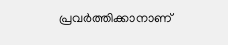പ്രവർത്തിക്കാനാണ്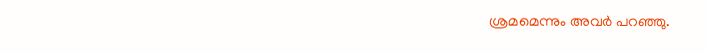ശ്രമമെന്നും അവർ പറഞ്ഞു.